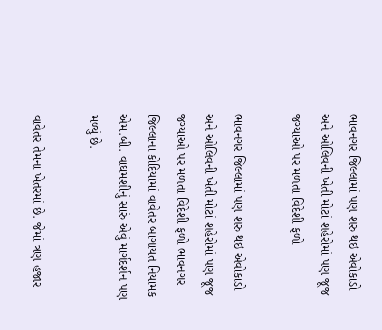ભાવનગર જિલ્લામાં પણ શરુ થઇ એવોકાડો અને ઓલિવની ખેતી મોટાં શહેરોમાં પણ જૂજ જગ્યાઓ પર મળતા વિદેશી ફળો

ભાવનગર જિલ્લામાં પણ શરુ થઇ એવોકાડો અને ઓલિવની ખેતી મોટાં શહેરોમાં પણ જૂજ જગ્યાઓ પર મળતા વિદેશી ફળો ભાવનગર જિલ્લાના કોદિયામાં વાવેતર બાગાયત નિયામક એમ.બી. વાઘમશીનું સારું એવું માર્ગદર્શન પણ મળ્યું છે.

વાવેતર તેમના ખેતરમાં છે. જેમાં ત્રણ હજાર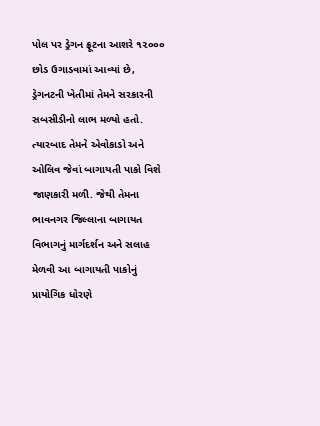પોલ પર ડ્રેગન ફ્રૂટના આશરે ૧૨૦૦૦ છોડ ઉગાડવામાં આવ્યાં છે, ડ્રેગનટની ખેતીમાં તેમને સરકારની સબસીડીનો લાભ મળ્યો હતો. ત્યારબાદ તેમને એવોકાડો અને ઓલિવ જેવાં બાગાયતી પાકો વિશે જાણકારી મળી. જેથી તેમના ભાવનગર જિલ્લાના બાગાયત વિભાગનું માર્ગદર્શન અને સલાહ મેળવી આ બાગાયતી પાકોનું પ્રાયોગિક ધોરણે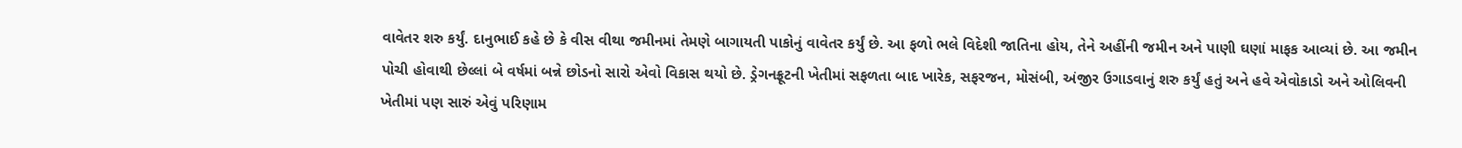વાવેતર શરુ કર્યું. દાનુભાઈ કહે છે કે વીસ વીથા જમીનમાં તેમણે બાગાયતી પાકોનું વાવેતર કર્યું છે. આ ફળો ભલે વિદેશી જાતિના હોય, તેને અહીંની જમીન અને પાણી ઘણાં માફક આવ્યાં છે. આ જમીન પોચી હોવાથી છેલ્લાં બે વર્ષમાં બન્ને છોડનો સારો એવો વિકાસ થયો છે. ડ્રેગનફ્રૂટની ખેતીમાં સફળતા બાદ ખારેક, સફરજન, મોસંબી, અંજીર ઉગાડવાનું શરુ કર્યું હતું અને હવે એવોકાડો અને ઓલિવની ખેતીમાં પણ સારું એવું પરિણામ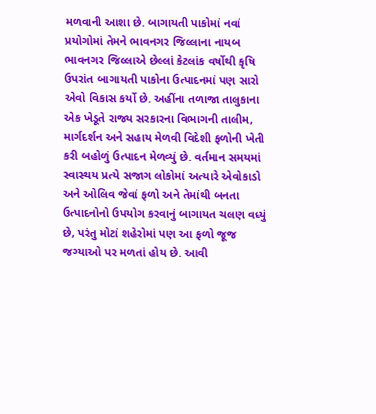મળવાની આશા છે. બાગાયતી પાકોમાં નવાં પ્રયોગોમાં તેમને ભાવનગર જિલ્લાના નાયબ ભાવનગર જિલ્લાએ છેલ્લાં કેટલાંક વર્ષોથી કૃષિ ઉપરાંત બાગાયતી પાકોના ઉત્પાદનમાં પણ સારો એવો વિકાસ કર્યો છે. અહીંના તળાજા તાલુકાના એક ખેડૂતે રાજ્ય સરકારના વિભાગની તાલીમ, માર્ગદર્શન અને સહાય મેળવી વિદેશી ફળોની ખેતી કરી બહોળું ઉત્પાદન મેળવ્યું છે. વર્તમાન સમયમાં સ્વાસ્થય પ્રત્યે સજાગ લોકોમાં અત્યારે એવોકાડો અને ઓલિવ જેવાં ફળો અને તેમાંથી બનતા ઉત્પાદનોનો ઉપયોગ કરવાનું બાગાયત ચલણ વધ્યું છે, પરંતુ મોટાં શહેરોમાં પણ આ ફળો જૂજ જગ્યાઓ પર મળતાં હોય છે. આવી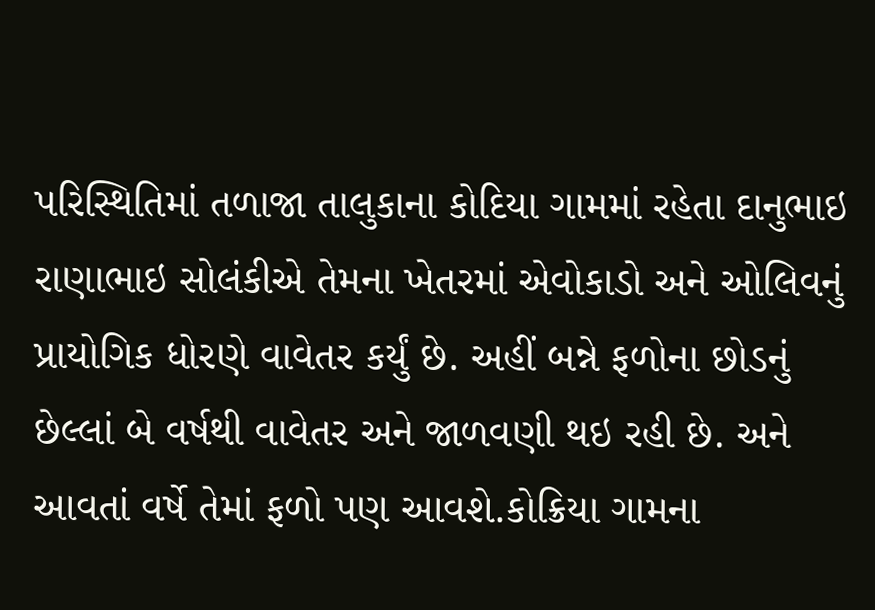પરિસ્થિતિમાં તળાજા તાલુકાના કોદિયા ગામમાં રહેતા દાનુભાઇ રાણાભાઇ સોલંકીએ તેમના ખેતરમાં એવોકાડો અને ઓલિવનું પ્રાયોગિક ધોરણે વાવેતર કર્યું છે. અહીં બન્ને ફળોના છોડનું છેલ્લાં બે વર્ષથી વાવેતર અને જાળવણી થઇ રહી છે. અને આવતાં વર્ષે તેમાં ફળો પણ આવશે.કોક્રિયા ગામના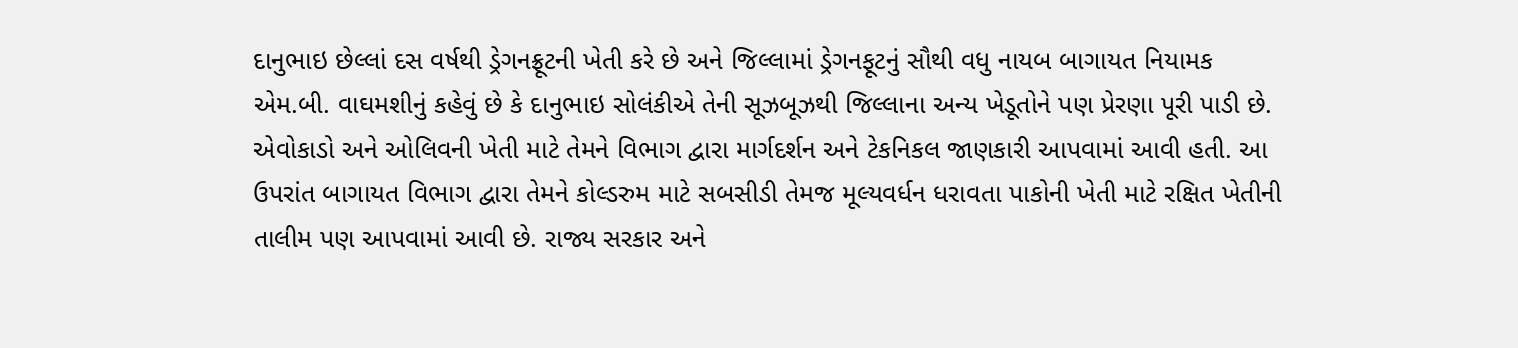દાનુભાઇ છેલ્લાં દસ વર્ષથી ડ્રેગનફ્રૂટની ખેતી કરે છે અને જિલ્લામાં ડ્રેગનફૂટનું સૌથી વધુ નાયબ બાગાયત નિયામક એમ.બી. વાઘમશીનું કહેવું છે કે દાનુભાઇ સોલંકીએ તેની સૂઝબૂઝથી જિલ્લાના અન્ય ખેડૂતોને પણ પ્રેરણા પૂરી પાડી છે. એવોકાડો અને ઓલિવની ખેતી માટે તેમને વિભાગ દ્વારા માર્ગદર્શન અને ટેકનિકલ જાણકારી આપવામાં આવી હતી. આ ઉપરાંત બાગાયત વિભાગ દ્વારા તેમને કોલ્ડરુમ માટે સબસીડી તેમજ મૂલ્યવર્ધન ધરાવતા પાકોની ખેતી માટે રક્ષિત ખેતીની તાલીમ પણ આપવામાં આવી છે. રાજ્ય સરકાર અને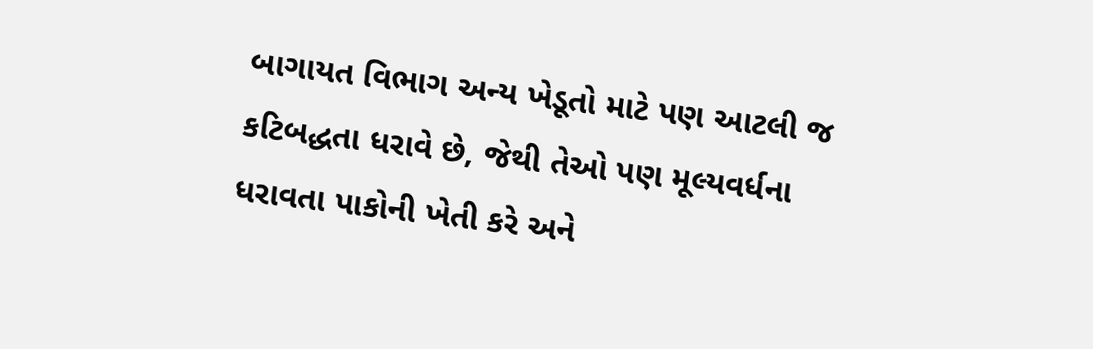બાગાયત વિભાગ અન્ય ખેડૂતો માટે પણ આટલી જ કટિબદ્ધતા ધરાવે છે, જેથી તેઓ પણ મૂલ્યવર્ધના ધરાવતા પાકોની ખેતી કરે અને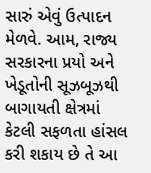સારું એવું ઉત્પાદન મેળવે. આમ, રાજ્ય સરકારના પ્રયો અને ખેડૂતોની સૂઝબૂઝથી બાગાયતી ક્ષેત્રમાં કેટલી સફળતા હાંસલ કરી શકાય છે તે આ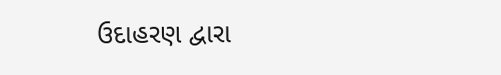ઉદાહરણ દ્વારા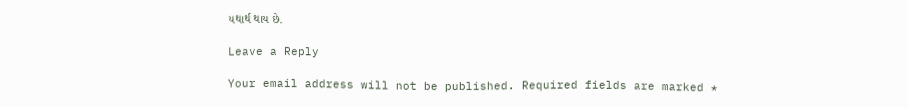યથાર્થ થાય છે.

Leave a Reply

Your email address will not be published. Required fields are marked *